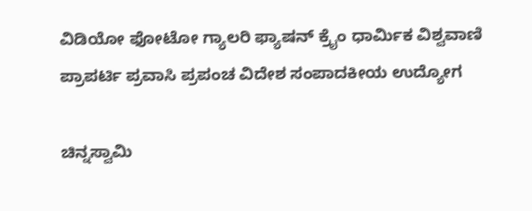ವಿಡಿಯೋ ಫೋಟೋ ಗ್ಯಾಲರಿ ಫ್ಯಾಷನ್ ಕ್ರೈಂ ಧಾರ್ಮಿಕ ವಿಶ್ವವಾಣಿ ಪ್ರಾಪರ್ಟಿ ಪ್ರವಾಸಿ ಪ್ರಪಂಚ ವಿದೇಶ ಸಂಪಾದಕೀಯ ಉದ್ಯೋಗ

ಚಿನ್ನಸ್ವಾಮಿ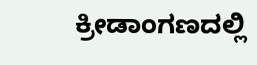ಕ್ರೀಡಾಂಗಣದಲ್ಲಿ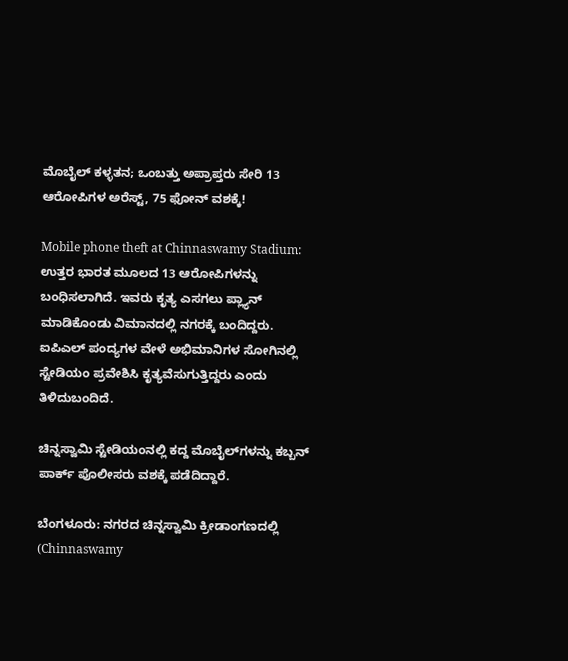ಮೊಬೈಲ್‌ ಕಳ್ಳತನ; ಒಂಬತ್ತು ಅಪ್ರಾಪ್ತರು ಸೇರಿ 13 ಆರೋಪಿಗಳ ಅರೆಸ್ಟ್‌, 75 ಫೋನ್‌ ವಶಕ್ಕೆ!

Mobile phone theft at Chinnaswamy Stadium: ಉತ್ತರ ಭಾರತ ಮೂಲದ 13 ಆರೋಪಿಗಳನ್ನು ಬಂಧಿಸಲಾಗಿದೆ. ಇವರು ಕೃತ್ಯ ಎಸಗಲು ಪ್ಲ್ಯಾನ್‌ ಮಾಡಿಕೊಂಡು ವಿಮಾನದಲ್ಲಿ ನಗರಕ್ಕೆ ಬಂದಿದ್ದರು. ಐಪಿಎಲ್‌ ಪಂದ್ಯಗಳ ವೇಳೆ ಅಭಿಮಾನಿಗಳ ಸೋಗಿನಲ್ಲಿ ಸ್ಟೇಡಿಯಂ ಪ್ರವೇಶಿಸಿ ಕೃತ್ಯವೆಸುಗುತ್ತಿದ್ದರು ಎಂದು ತಿಳಿದುಬಂದಿದೆ.

ಚಿನ್ನಸ್ವಾಮಿ ಸ್ಟೇಡಿಯಂನಲ್ಲಿ ಕದ್ದ ಮೊಬೈಲ್‌ಗಳನ್ನು ಕಬ್ಬನ್‌ ಪಾರ್ಕ್‌ ಪೊಲೀಸರು ವಶಕ್ಕೆ ಪಡೆದಿದ್ದಾರೆ.

ಬೆಂಗಳೂರು: ನಗರದ ಚಿನ್ನಸ್ವಾಮಿ ಕ್ರೀಡಾಂಗಣದಲ್ಲಿ (Chinnaswamy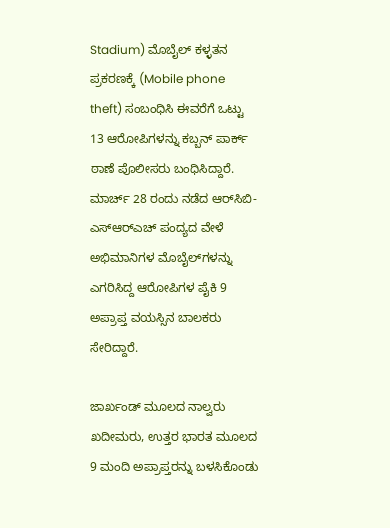Stadium) ಮೊಬೈಲ್‌ ಕಳ್ಳತನ ಪ್ರಕರಣಕ್ಕೆ (Mobile phone theft) ಸಂಬಂಧಿಸಿ ಈವರೆಗೆ ಒಟ್ಟು 13 ಆರೋಪಿಗಳನ್ನು ಕಬ್ಬನ್‌ ಪಾರ್ಕ್‌ ಠಾಣೆ ಪೊಲೀಸರು ಬಂಧಿಸಿದ್ದಾರೆ. ಮಾರ್ಚ್‌ 28 ರಂದು ನಡೆದ ಆರ್‌ಸಿಬಿ-ಎಸ್‌ಆರ್‌ಎಚ್‌ ಪಂದ್ಯದ ವೇಳೆ ಅಭಿಮಾನಿಗಳ ಮೊಬೈಲ್‌ಗಳನ್ನು ಎಗರಿಸಿದ್ದ ಆರೋಪಿಗಳ ಪೈಕಿ 9 ಅಪ್ರಾಪ್ತ ವಯಸ್ಸಿನ ಬಾಲಕರು ಸೇರಿದ್ದಾರೆ.

ಜಾರ್ಖಂಡ್‌ ಮೂಲದ ನಾಲ್ವರು ಖದೀಮರು, ಉತ್ತರ ಭಾರತ ಮೂಲದ 9 ಮಂದಿ ಅಪ್ರಾಪ್ತರನ್ನು ಬಳಸಿಕೊಂಡು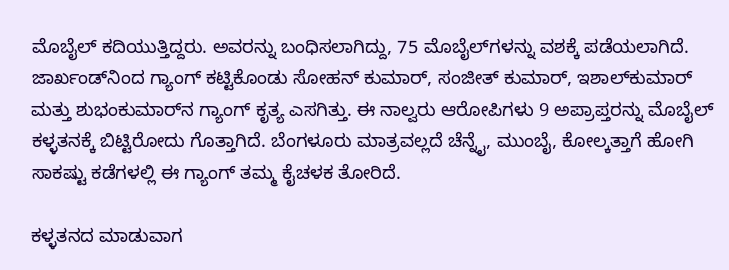ಮೊಬೈಲ್ ಕದಿಯುತ್ತಿದ್ದರು. ಅವರನ್ನು ಬಂಧಿಸಲಾಗಿದ್ದು, 75 ಮೊಬೈಲ್‌ಗಳನ್ನು ವಶಕ್ಕೆ ಪಡೆಯಲಾಗಿದೆ. ಜಾರ್ಖಂಡ್‌ನಿಂದ ಗ್ಯಾಂಗ್ ಕಟ್ಟಿಕೊಂಡು ಸೋಹನ್ ಕುಮಾರ್, ಸಂಜೀತ್ ಕುಮಾರ್, ಇಶಾಲ್‌ಕುಮಾರ್ ಮತ್ತು ಶುಭಂಕುಮಾರ್‌ನ ಗ್ಯಾಂಗ್ ಕೃತ್ಯ ಎಸಗಿತ್ತು. ಈ ನಾಲ್ವರು ಆರೋಪಿಗಳು 9 ಅಪ್ರಾಪ್ತರನ್ನು ಮೊಬೈಲ್ ಕಳ್ಳತನಕ್ಕೆ ಬಿಟ್ಟಿರೋದು ಗೊತ್ತಾಗಿದೆ. ಬೆಂಗಳೂರು ಮಾತ್ರವಲ್ಲದೆ ಚೆನ್ನೈ, ಮುಂಬೈ, ಕೋಲ್ಕತ್ತಾಗೆ ಹೋಗಿ ಸಾಕಷ್ಟು ಕಡೆಗಳಲ್ಲಿ ಈ ಗ್ಯಾಂಗ್ ತಮ್ಮ ಕೈಚಳಕ ತೋರಿದೆ.

ಕಳ್ಳತನದ ಮಾಡುವಾಗ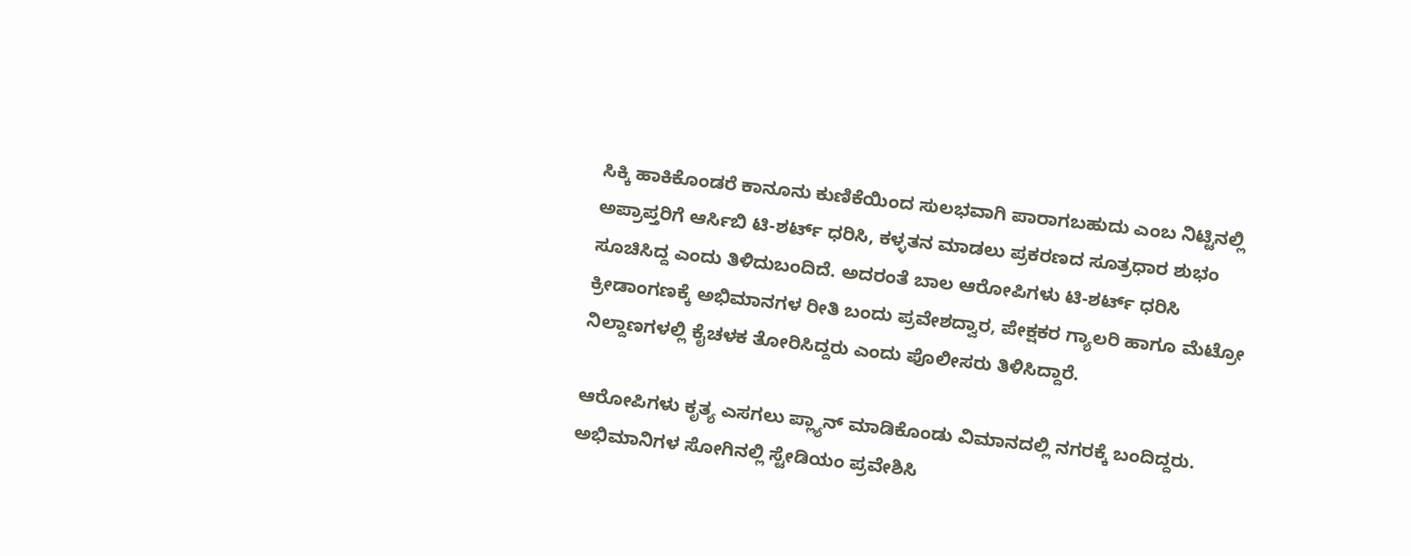ಸಿಕ್ಕಿ ಹಾಕಿಕೊಂಡರೆ ಕಾನೂನು ಕುಣಿಕೆಯಿಂದ ಸುಲಭವಾಗಿ ಪಾರಾಗಬಹುದು ಎಂಬ ನಿಟ್ಟಿನಲ್ಲಿ ಅಪ್ರಾಪ್ತರಿಗೆ ಆರ್ಸಿಬಿ ಟಿ-ಶರ್ಟ್ ಧರಿಸಿ, ಕಳ್ಳತನ ಮಾಡಲು ಪ್ರಕರಣದ ಸೂತ್ರಧಾರ ಶುಭಂ ಸೂಚಿಸಿದ್ದ ಎಂದು ತಿಳಿದುಬಂದಿದೆ. ಅದರಂತೆ ಬಾಲ ಆರೋಪಿಗಳು ಟಿ-ಶರ್ಟ್ ಧರಿಸಿ ಕ್ರೀಡಾಂಗಣಕ್ಕೆ ಅಭಿಮಾನಗಳ ರೀತಿ ಬಂದು ಪ್ರವೇಶದ್ವಾರ, ಪೇಕ್ಷಕರ ಗ್ಯಾಲರಿ ಹಾಗೂ ಮೆಟ್ರೋ ನಿಲ್ದಾಣಗಳಲ್ಲಿ ಕೈಚಳಕ ತೋರಿಸಿದ್ದರು ಎಂದು ಪೊಲೀಸರು ತಿಳಿಸಿದ್ದಾರೆ.

ಆರೋಪಿಗಳು ಕೃತ್ಯ ಎಸಗಲು ಪ್ಲ್ಯಾನ್‌ ಮಾಡಿಕೊಂಡು ವಿಮಾನದಲ್ಲಿ ನಗರಕ್ಕೆ ಬಂದಿದ್ದರು. ಅಭಿಮಾನಿಗಳ ಸೋಗಿನಲ್ಲಿ ಸ್ಟೇಡಿಯಂ ಪ್ರವೇಶಿಸಿ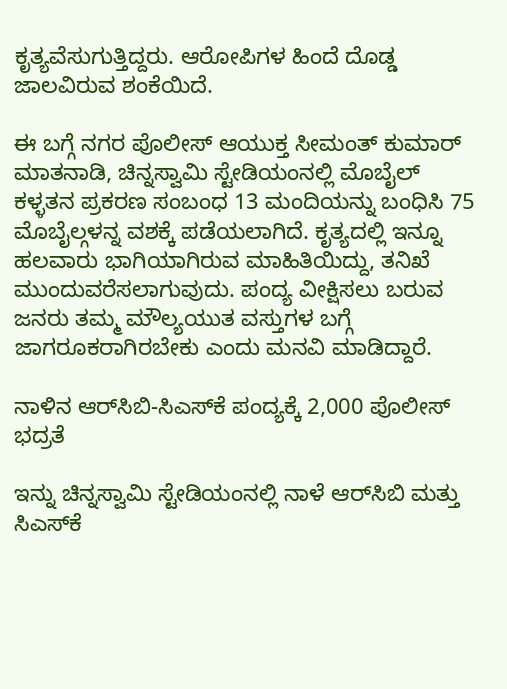ಕೃತ್ಯವೆಸುಗುತ್ತಿದ್ದರು. ಆರೋಪಿಗಳ ಹಿಂದೆ ದೊಡ್ಡ ಜಾಲವಿರುವ ಶಂಕೆಯಿದೆ.

ಈ ಬಗ್ಗೆ ನಗರ ಪೊಲೀಸ್ ಆಯುಕ್ತ ಸೀಮಂತ್ ಕುಮಾರ್ ಮಾತನಾಡಿ, ಚಿನ್ನಸ್ವಾಮಿ ಸ್ಟೇಡಿಯಂನಲ್ಲಿ ಮೊಬೈಲ್ ಕಳ್ಳತನ ಪ್ರಕರಣ ಸಂಬಂಧ 13 ಮಂದಿಯನ್ನು ಬಂಧಿಸಿ 75 ಮೊಬೈಲ್ಗಳನ್ನ ವಶಕ್ಕೆ ಪಡೆಯಲಾಗಿದೆ. ಕೃತ್ಯದಲ್ಲಿ ಇನ್ನೂ ಹಲವಾರು ಭಾಗಿಯಾಗಿರುವ ಮಾಹಿತಿಯಿದ್ದು, ತನಿಖೆ ಮುಂದುವರೆಸಲಾಗುವುದು. ಪಂದ್ಯ ವೀಕ್ಷಿಸಲು ಬರುವ ಜನರು ತಮ್ಮ ಮೌಲ್ಯಯುತ ವಸ್ತುಗಳ ಬಗ್ಗೆ ಜಾಗರೂಕರಾಗಿರಬೇಕು ಎಂದು ಮನವಿ ಮಾಡಿದ್ದಾರೆ.

ನಾಳಿನ ಆರ್‌ಸಿಬಿ-ಸಿಎಸ್‌ಕೆ ಪಂದ್ಯಕ್ಕೆ 2,000 ಪೊಲೀಸ್‌ ಭದ್ರತೆ

ಇನ್ನು ಚಿನ್ನಸ್ವಾಮಿ ಸ್ಟೇಡಿಯಂನಲ್ಲಿ ನಾಳೆ ಆರ್‌ಸಿಬಿ ಮತ್ತು ಸಿಎಸ್‌ಕೆ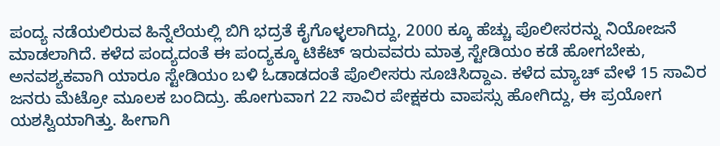ಪಂದ್ಯ ನಡೆಯಲಿರುವ ಹಿನ್ನೆಲೆಯಲ್ಲಿ ಬಿಗಿ ಭದ್ರತೆ ಕೈಗೊಳ್ಳಲಾಗಿದ್ದು, 2000 ಕ್ಕೂ ಹೆಚ್ಚು ಪೊಲೀಸರನ್ನು ನಿಯೋಜನೆ ಮಾಡಲಾಗಿದೆ. ಕಳೆದ ಪಂದ್ಯದಂತೆ ಈ ಪಂದ್ಯಕ್ಕೂ ಟಿಕೆಟ್ ಇರುವವರು ಮಾತ್ರ ಸ್ಟೇಡಿಯಂ ಕಡೆ ಹೋಗಬೇಕು, ಅನವಶ್ಯಕವಾಗಿ ಯಾರೂ ಸ್ಟೇಡಿಯಂ ಬಳಿ ಓಡಾಡದಂತೆ ಪೊಲೀಸರು ಸೂಚಿಸಿದ್ದಾಎ. ಕಳೆದ ಮ್ಯಾಚ್ ವೇಳೆ 15 ಸಾವಿರ ಜನರು ಮೆಟ್ರೋ ಮೂಲಕ ಬಂದಿದ್ರು. ಹೋಗುವಾಗ 22 ಸಾವಿರ ಪೇಕ್ಷಕರು ವಾಪಸ್ಸು ಹೋಗಿದ್ದು, ಈ ಪ್ರಯೋಗ ಯಶಸ್ವಿಯಾಗಿತ್ತು. ಹೀಗಾಗಿ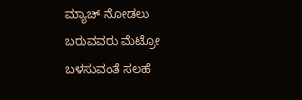ಮ್ಯಾಚ್ ನೋಡಲು ಬರುವವರು ಮೆಟ್ರೋ ಬಳಸುವಂತೆ ಸಲಹೆ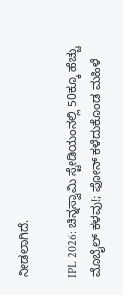ನೀಡಲಾಗಿದೆ.

IPL 2026: ಚಿನ್ನಸ್ವಾಮಿ ಸ್ಟೇಡಿಯಂನಲ್ಲಿ 50ಕ್ಕೂ ಹೆಚ್ಚು ಮೊಬೈಲ್‌ ಕಳವು!; ಫೋನ್ ಕಳೆದುಕೊಂಡ ಮಹಿಳೆ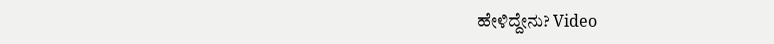ಹೇಳಿದ್ದೇನು? Video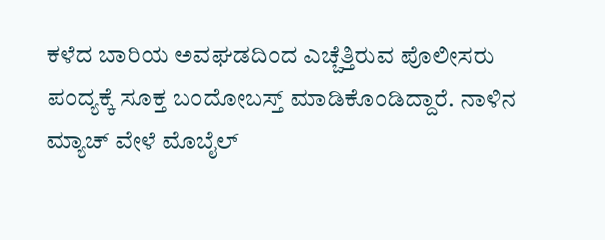ಕಳೆದ ಬಾರಿಯ ಅವಘಡದಿಂದ ಎಚ್ಚೆತ್ತಿರುವ ಪೊಲೀಸರು ಪಂದ್ಯಕ್ಕೆ ಸೂಕ್ತ ಬಂದೋಬಸ್ತ್ ಮಾಡಿಕೊಂಡಿದ್ದಾರೆ. ನಾಳಿನ ಮ್ಯಾಚ್ ವೇಳೆ ಮೊಬೈಲ್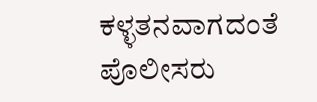ಕಳ್ಳತನವಾಗದಂತೆ ಪೊಲೀಸರು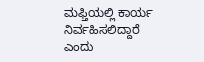ಮಫ್ತಿಯಲ್ಲಿ ಕಾರ್ಯ ನಿರ್ವಹಿಸಲಿದ್ದಾರೆ ಎಂದು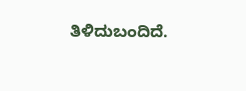ತಿಳಿದುಬಂದಿದೆ.